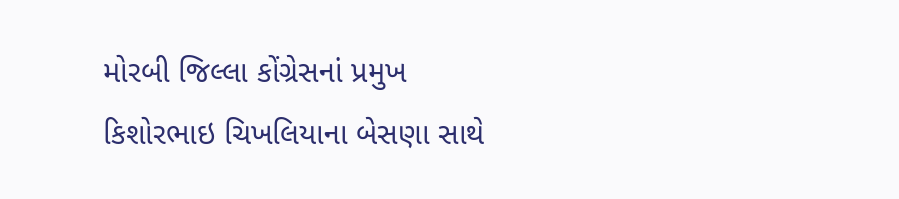મોરબી જિલ્લા કોંગ્રેસનાં પ્રમુખ કિશોરભાઇ ચિખલિયાના બેસણા સાથે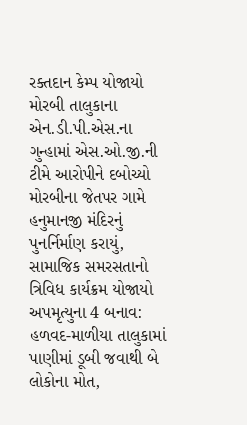રક્તદાન કેમ્પ યોજાયો મોરબી તાલુકાના એન.ડી.પી.એસ.ના ગુન્હામાં એસ.ઓ.જી.ની ટીમે આરોપીને દબોચ્યો મોરબીના જેતપર ગામે હનુમાનજી મંદિરનું પુનર્નિર્માણ કરાયું, સામાજિક સમરસતાનો ત્રિવિધ કાર્યક્રમ યોજાયો અપમૃત્યુના 4 બનાવ: હળવદ-માળીયા તાલુકામાં પાણીમાં ડૂબી જવાથી બે લોકોના મોત,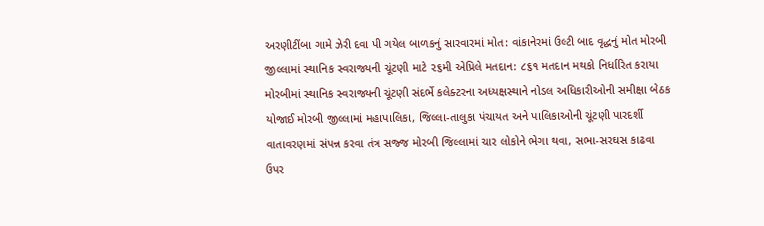અરણીટીંબા ગામે ઝેરી દવા પી ગયેલ બાળકનું સારવારમાં મોત: વાંકાનેરમાં ઉલ્ટી બાદ વૃદ્ધનું મોત મોરબી જીલ્લામાં સ્થાનિક સ્વરાજ્યની ચૂંટણી માટે ૨૬મી એપ્રિલે મતદાન: ૮૬૧ મતદાન મથકો નિર્ધારિત કરાયા મોરબીમાં સ્થાનિક સ્વરાજ્યની ચૂંટણી સંદર્ભે કલેક્ટરના અધ્યક્ષસ્થાને નોડલ અધિકારીઓની સમીક્ષા બેઠક યોજાઈ મોરબી જીલ્લામાં મહાપાલિકા, જિલ્લા-તાલુકા પંચાયત અને પાલિકાઓની ચૂંટણી પારદર્શી વાતાવરણમાં સંપન્ન કરવા તંત્ર સજ્જ મોરબી જિલ્લામાં ચાર લોકોને ભેગા થવા, સભા-સરઘસ કાઢવા ઉપર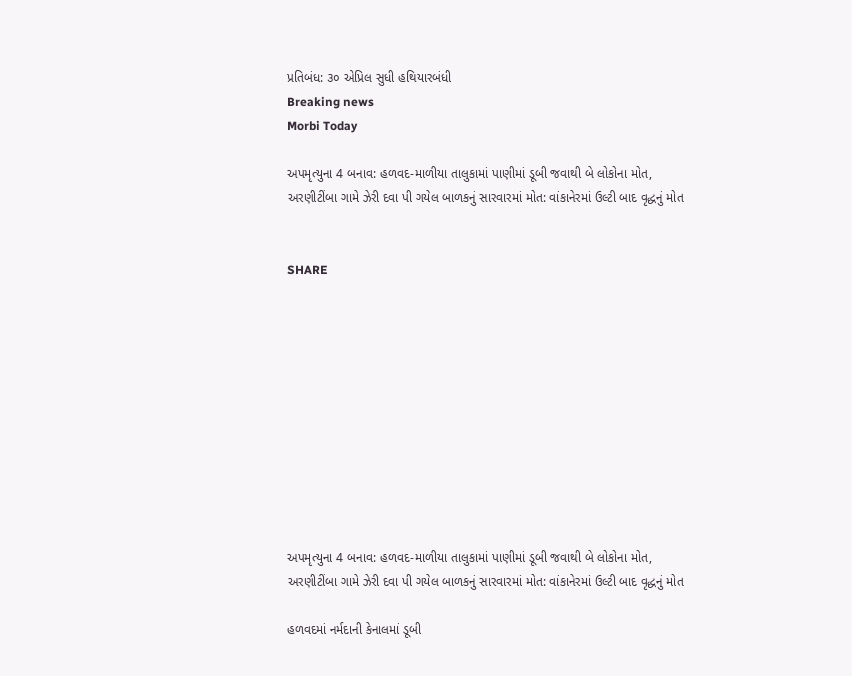પ્રતિબંધ: ૩૦ એપ્રિલ સુધી હથિયારબંધી
Breaking news
Morbi Today

અપમૃત્યુના 4 બનાવ: હળવદ-માળીયા તાલુકામાં પાણીમાં ડૂબી જવાથી બે લોકોના મોત, અરણીટીંબા ગામે ઝેરી દવા પી ગયેલ બાળકનું સારવારમાં મોત: વાંકાનેરમાં ઉલ્ટી બાદ વૃદ્ધનું મોત


SHARE











અપમૃત્યુના 4 બનાવ: હળવદ-માળીયા તાલુકામાં પાણીમાં ડૂબી જવાથી બે લોકોના મોત, અરણીટીંબા ગામે ઝેરી દવા પી ગયેલ બાળકનું સારવારમાં મોત: વાંકાનેરમાં ઉલ્ટી બાદ વૃદ્ધનું મોત

હળવદમાં નર્મદાની કેનાલમાં ડૂબી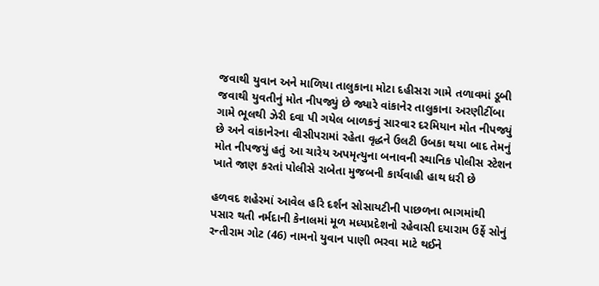જવાથી યુવાન અને માળિયા તાલુકાના મોટા દહીસરા ગામે તળાવમાં ડૂબી જવાથી યુવતીનું મોત નીપજ્યું છે જ્યારે વાંકાનેર તાલુકાના અરણીટીંબા ગામે ભૂલથી ઝેરી દવા પી ગયેલ બાળકનું સારવાર દરમિયાન મોત નીપજ્યું છે અને વાંકાનેરના વીસીપરામાં રહેતા વૃદ્ધને ઉલટી ઉબકા થયા બાદ તેમનું મોત નીપજયું હતું આ ચારેય અપમૃત્યુના બનાવની સ્થાનિક પોલીસ સ્ટેશન ખાતે જાણ કરતાં પોલીસે રાબેતા મુજબની કાર્યવાહી હાથ ધરી છે

હળવદ શહેરમાં આવેલ હરિ દર્શન સોસાયટીની પાછળના ભાગમાંથી પસાર થતી નર્મદાની કેનાલમાં મૂળ મધ્યપ્રદેશનો રહેવાસી દયારામ ઉર્ફે સોનું રન્તીરામ ગોટ (46) નામનો યુવાન પાણી ભરવા માટે થઈને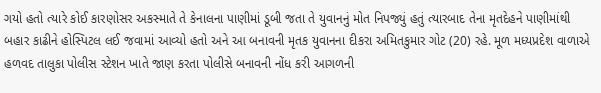ગયો હતો ત્યારે કોઈ કારણોસર અકસ્માતે તે કેનાલના પાણીમાં ડૂબી જતા તે યુવાનનું મોત નિપજ્યું હતું ત્યારબાદ તેના મૃતદેહને પાણીમાંથી બહાર કાઢીને હોસ્પિટલ લઈ જવામાં આવ્યો હતો અને આ બનાવની મૃતક યુવાનના દીકરા અમિતકુમાર ગોટ (20) રહે. મૂળ મધ્યપ્રદેશ વાળાએ હળવદ તાલુકા પોલીસ સ્ટેશન ખાતે જાણ કરતા પોલીસે બનાવની નોંધ કરી આગળની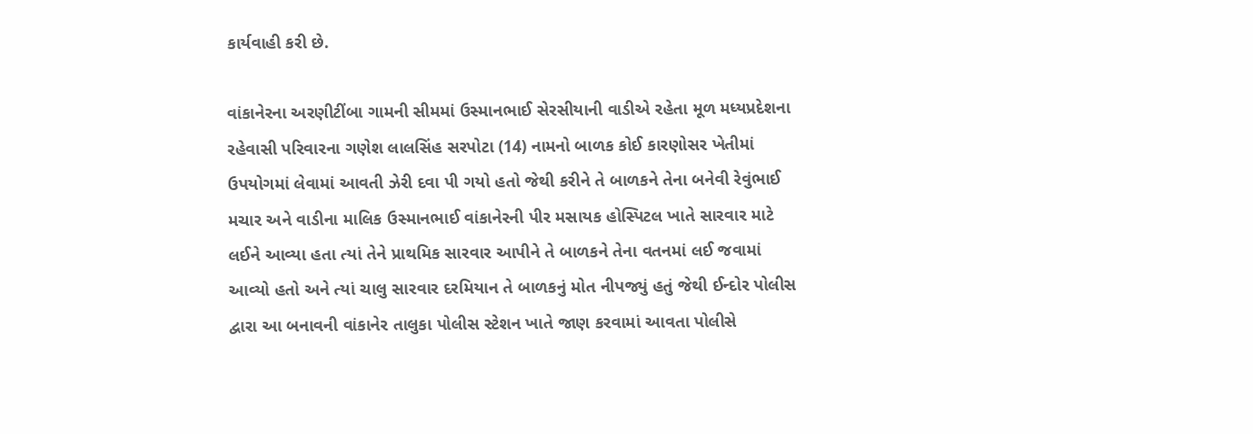કાર્યવાહી કરી છે.

વાંકાનેરના અરણીટીંબા ગામની સીમમાં ઉસ્માનભાઈ સેરસીયાની વાડીએ રહેતા મૂળ મધ્યપ્રદેશના રહેવાસી પરિવારના ગણેશ લાલસિંહ સરપોટા (14) નામનો બાળક કોઈ કારણોસર ખેતીમાં ઉપયોગમાં લેવામાં આવતી ઝેરી દવા પી ગયો હતો જેથી કરીને તે બાળકને તેના બનેવી રેવુંભાઈ મચાર અને વાડીના માલિક ઉસ્માનભાઈ વાંકાનેરની પીર મસાયક હોસ્પિટલ ખાતે સારવાર માટે લઈને આવ્યા હતા ત્યાં તેને પ્રાથમિક સારવાર આપીને તે બાળકને તેના વતનમાં લઈ જવામાં આવ્યો હતો અને ત્યાં ચાલુ સારવાર દરમિયાન તે બાળકનું મોત નીપજ્યું હતું જેથી ઈન્દોર પોલીસ દ્વારા આ બનાવની વાંકાનેર તાલુકા પોલીસ સ્ટેશન ખાતે જાણ કરવામાં આવતા પોલીસે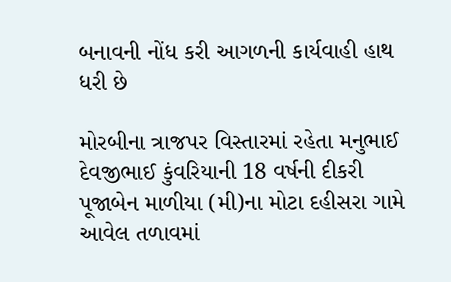બનાવની નોંધ કરી આગળની કાર્યવાહી હાથ ધરી છે

મોરબીના ત્રાજપર વિસ્તારમાં રહેતા મનુભાઈ દેવજીભાઈ કુંવરિયાની 18 વર્ષની દીકરી પૂજાબેન માળીયા (મી)ના મોટા દહીસરા ગામે આવેલ તળાવમાં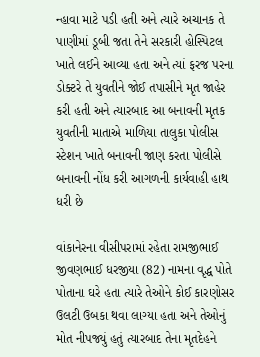ન્હાવા માટે પડી હતી અને ત્યારે અચાનક તે પાણીમાં ડૂબી જતા તેને સરકારી હોસ્પિટલ ખાતે લઈને આવ્યા હતા અને ત્યાં ફરજ પરના ડોક્ટરે તે યુવતીને જોઈ તપાસીને મૃત જાહેર કરી હતી અને ત્યારબાદ આ બનાવની મૃતક યુવતીની માતાએ માળિયા તાલુકા પોલીસ સ્ટેશન ખાતે બનાવની જાણ કરતા પોલીસે બનાવની નોંધ કરી આગળની કાર્યવાહી હાથ ધરી છે

વાંકાનેરના વીસીપરામાં રહેતા રામજીભાઈ જીવણભાઈ ધરજીયા (82) નામના વૃદ્ધ પોતે પોતાના ઘરે હતા ત્યારે તેઓને કોઈ કારણોસર ઉલટી ઉબકા થવા લાગ્યા હતા અને તેઓનું મોત નીપજ્યું હતું ત્યારબાદ તેના મૃતદેહને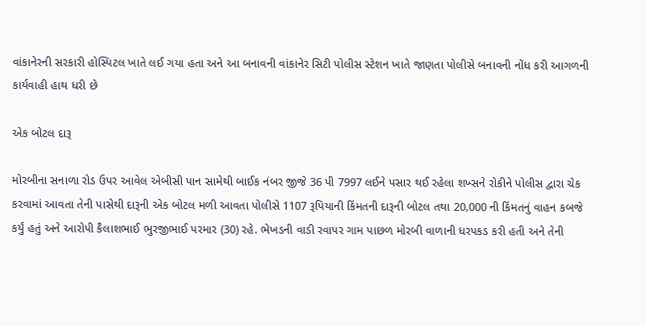વાંકાનેરની સરકારી હોસ્પિટલ ખાતે લઈ ગયા હતા અને આ બનાવની વાંકાનેર સિટી પોલીસ સ્ટેશન ખાતે જાણતા પોલીસે બનાવની નોંધ કરી આગળની કાર્યવાહી હાથ ધરી છે

એક બોટલ દારૂ

મોરબીના સનાળા રોડ ઉપર આવેલ એબીસી પાન સામેથી બાઈક નંબર જીજે 36 પી 7997 લઈને પસાર થઈ રહેલા શખ્સને રોકીને પોલીસ દ્વારા ચેક કરવામાં આવતા તેની પાસેથી દારૂની એક બોટલ મળી આવતા પોલીસે 1107 રૂપિયાની કિંમતની દારૂની બોટલ તથા 20,000 ની કિંમતનું વાહન કબજે કર્યું હતું અને આરોપી કૈલાશભાઈ ભુરજીભાઈ પરમાર (30) રહે. ભેખડની વાડી રવાપર ગામ પાછળ મોરબી વાળાની ધરપકડ કરી હતી અને તેની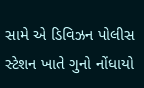સામે એ ડિવિઝન પોલીસ સ્ટેશન ખાતે ગુનો નોંધાયો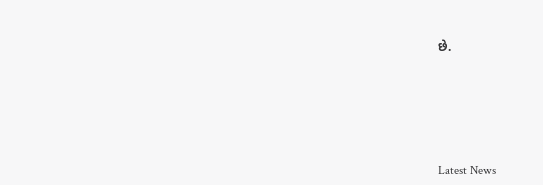છે.






Latest News